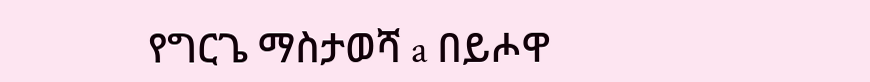የግርጌ ማስታወሻ a በይሖዋ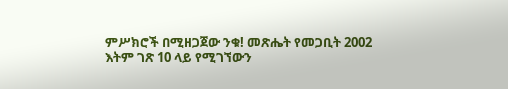ምሥክሮች በሚዘጋጀው ንቁ! መጽሔት የመጋቢት 2002 እትም ገጽ 10 ላይ የሚገኘውን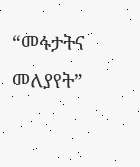“መፋታትና መለያየት”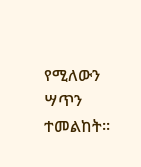የሚለውን ሣጥን ተመልከት።